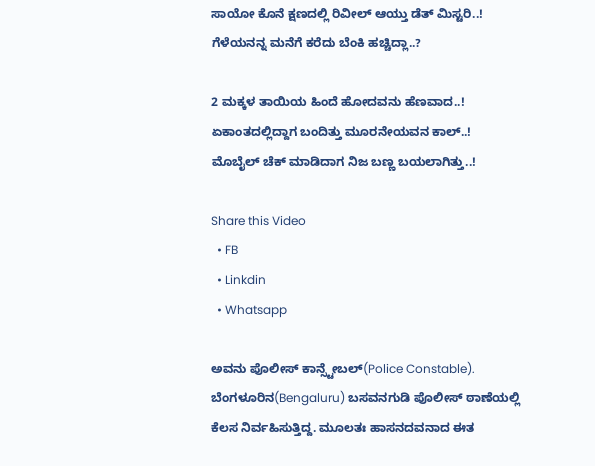ಸಾಯೋ ಕೊನೆ ಕ್ಷಣದಲ್ಲಿ ರಿವೀಲ್ ಆಯ್ತು ಡೆತ್ ಮಿಸ್ಟರಿ..! ಗೆಳೆಯನನ್ನ ಮನೆಗೆ ಕರೆದು ಬೆಂಕಿ ಹಚ್ಚಿದ್ಲಾ..?

2 ಮಕ್ಕಳ ತಾಯಿಯ ಹಿಂದೆ ಹೋದವನು ಹೆಣವಾದ..!
ಏಕಾಂತದಲ್ಲಿದ್ದಾಗ ಬಂದಿತ್ತು ಮೂರನೇಯವನ ಕಾಲ್..!
ಮೊಬೈಲ್ ಚೆಕ್ ಮಾಡಿದಾಗ ನಿಜ ಬಣ್ಣ ಬಯಲಾಗಿತ್ತು..!

Share this Video
  • FB
  • Linkdin
  • Whatsapp

ಅವನು ಪೊಲೀಸ್ ಕಾನ್ಸ್ಟೇಬಲ್(Police Constable). ಬೆಂಗಳೂರಿನ(Bengaluru) ಬಸವನಗುಡಿ ಪೊಲೀಸ್ ಠಾಣೆಯಲ್ಲಿ ಕೆಲಸ ನಿರ್ವಹಿಸುತ್ತಿದ್ದ. ಮೂಲತಃ ಹಾಸನದವನಾದ ಈತ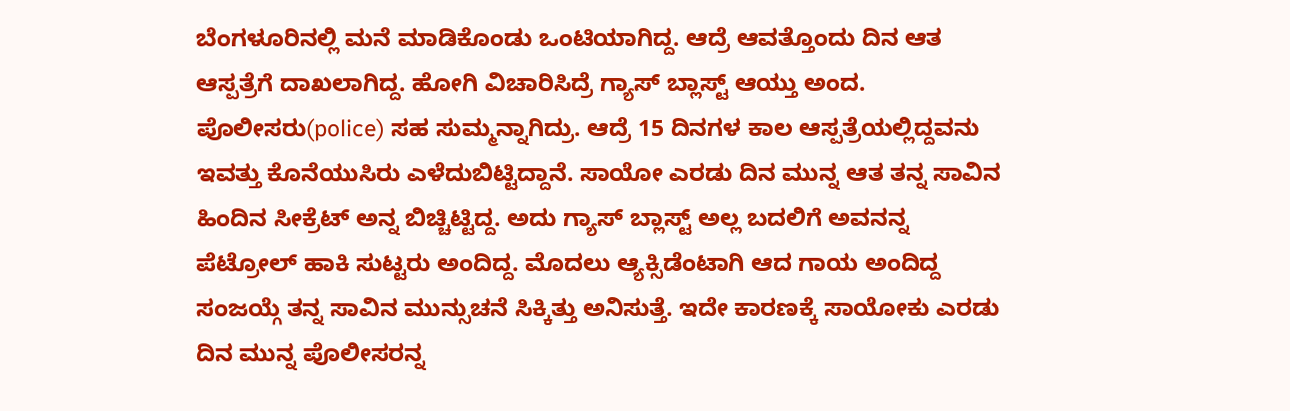ಬೆಂಗಳೂರಿನಲ್ಲಿ ಮನೆ ಮಾಡಿಕೊಂಡು ಒಂಟಿಯಾಗಿದ್ದ. ಆದ್ರೆ ಆವತ್ತೊಂದು ದಿನ ಆತ ಆಸ್ಪತ್ರೆಗೆ ದಾಖಲಾಗಿದ್ದ. ಹೋಗಿ ವಿಚಾರಿಸಿದ್ರೆ ಗ್ಯಾಸ್ ಬ್ಲಾಸ್ಟ್ ಆಯ್ತು ಅಂದ. ಪೊಲೀಸರು(police) ಸಹ ಸುಮ್ಮನ್ನಾಗಿದ್ರು. ಆದ್ರೆ 15 ದಿನಗಳ ಕಾಲ ಆಸ್ಪತ್ರೆಯಲ್ಲಿದ್ದವನು ಇವತ್ತು ಕೊನೆಯುಸಿರು ಎಳೆದುಬಿಟ್ಟಿದ್ದಾನೆ. ಸಾಯೋ ಎರಡು ದಿನ ಮುನ್ನ ಆತ ತನ್ನ ಸಾವಿನ ಹಿಂದಿನ ಸೀಕ್ರೆಟ್ ಅನ್ನ ಬಿಚ್ಚಿಟ್ಟಿದ್ದ. ಅದು ಗ್ಯಾಸ್ ಬ್ಲಾಸ್ಟ್ ಅಲ್ಲ ಬದಲಿಗೆ ಅವನನ್ನ ಪೆಟ್ರೋಲ್ ಹಾಕಿ ಸುಟ್ಟರು ಅಂದಿದ್ದ. ಮೊದಲು ಆ್ಯಕ್ಸಿಡೆಂಟಾಗಿ ಆದ ಗಾಯ ಅಂದಿದ್ದ ಸಂಜಯ್ಗೆ ತನ್ನ ಸಾವಿನ ಮುನ್ಸುಚನೆ ಸಿಕ್ಕಿತ್ತು ಅನಿಸುತ್ತೆ. ಇದೇ ಕಾರಣಕ್ಕೆ ಸಾಯೋಕು ಎರಡು ದಿನ ಮುನ್ನ ಪೊಲೀಸರನ್ನ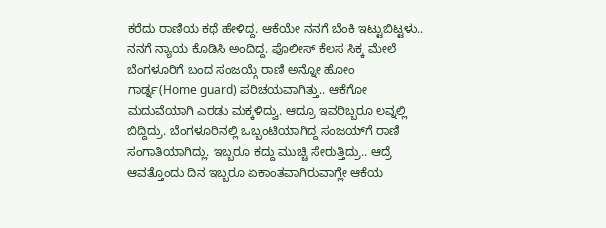ಕರೆದು ರಾಣಿಯ ಕಥೆ ಹೇಳಿದ್ದ. ಆಕೆಯೇ ನನಗೆ ಬೆಂಕಿ ಇಟ್ಟುಬಿಟ್ಟಳು.. ನನಗೆ ನ್ಯಾಯ ಕೊಡಿಸಿ ಅಂದಿದ್ದ. ಪೊಲೀಸ್ ಕೆಲಸ ಸಿಕ್ಕ ಮೇಲೆ ಬೆಂಗಳೂರಿಗೆ ಬಂದ ಸಂಜಯ್ಗೆ ರಾಣಿ ಅನ್ನೋ ಹೋಂ ಗಾರ್ಡ್ನ(Home guard) ಪರಿಚಯವಾಗಿತ್ತು.. ಆಕೆಗೋ ಮದುವೆಯಾಗಿ ಎರಡು ಮಕ್ಕಳಿದ್ವು. ಆದ್ರೂ ಇವರಿಬ್ಬರೂ ಲವ್ನಲ್ಲಿ ಬಿದ್ದಿದ್ರು. ಬೆಂಗಳೂರಿನಲ್ಲಿ ಒಬ್ಬಂಟಿಯಾಗಿದ್ದ ಸಂಜಯ್‌ಗೆ ರಾಣಿ ಸಂಗಾತಿಯಾಗಿದ್ಲು. ಇಬ್ಬರೂ ಕದ್ದು ಮುಚ್ಚಿ ಸೇರುತ್ತಿದ್ರು.. ಆದ್ರೆ ಆವತ್ತೊಂದು ದಿನ ಇಬ್ಬರೂ ಏಕಾಂತವಾಗಿರುವಾಗ್ಲೇ ಆಕೆಯ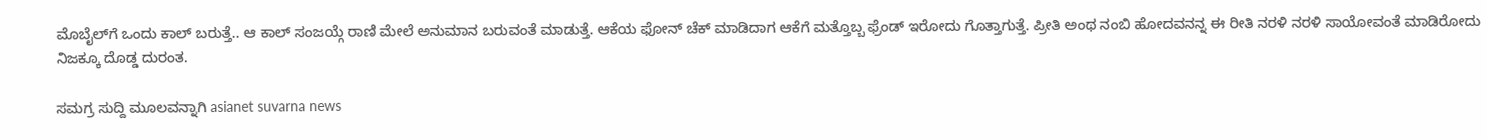ಮೊಬೈಲ್‌ಗೆ ಒಂದು ಕಾಲ್ ಬರುತ್ತೆ.. ಆ ಕಾಲ್ ಸಂಜಯ್ಗೆ ರಾಣಿ ಮೇಲೆ ಅನುಮಾನ ಬರುವಂತೆ ಮಾಡುತ್ತೆ. ಆಕೆಯ ಫೋನ್ ಚೆಕ್ ಮಾಡಿದಾಗ ಆಕೆಗೆ ಮತ್ತೊಬ್ಬ ಫ್ರೆಂಡ್ ಇರೋದು ಗೊತ್ತಾಗುತ್ತೆ. ಪ್ರೀತಿ ಅಂಥ ನಂಬಿ ಹೋದವನನ್ನ ಈ ರೀತಿ ನರಳಿ ನರಳಿ ಸಾಯೋವಂತೆ ಮಾಡಿರೋದು ನಿಜಕ್ಕೂ ದೊಡ್ಡ ದುರಂತ.

ಸಮಗ್ರ ಸುದ್ದಿ ಮೂಲವನ್ನಾಗಿ asianet suvarna news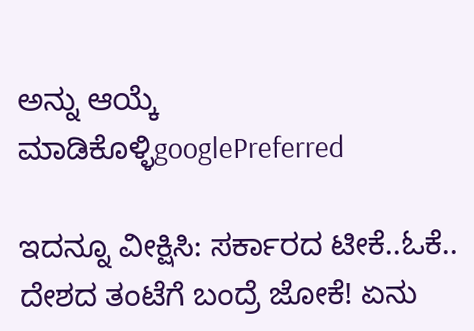ಅನ್ನು ಆಯ್ಕೆ ಮಾಡಿಕೊಳ್ಳಿgooglePreferred

ಇದನ್ನೂ ವೀಕ್ಷಿಸಿ: ಸರ್ಕಾರದ ಟೀಕೆ..ಓಕೆ.. ದೇಶದ ತಂಟೆಗೆ ಬಂದ್ರೆ ಜೋಕೆ! ಏನು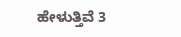ಹೇಳುತ್ತಿವೆ 3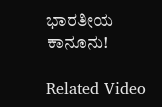ಭಾರತೀಯ ಕಾನೂನು!

Related Video